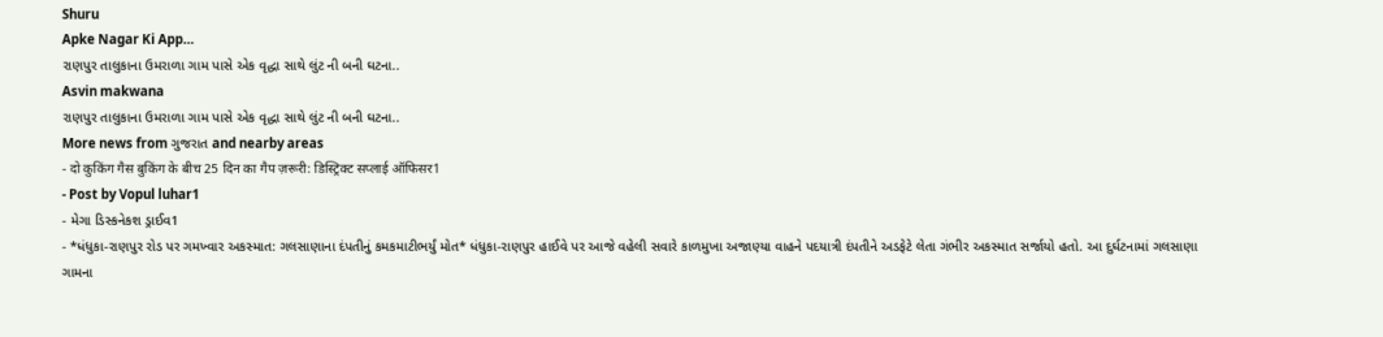Shuru
Apke Nagar Ki App…
રાણપુર તાલુકાના ઉમરાળા ગામ પાસે એક વૃદ્ધા સાથે લુંટ ની બની ઘટના..
Asvin makwana
રાણપુર તાલુકાના ઉમરાળા ગામ પાસે એક વૃદ્ધા સાથે લુંટ ની બની ઘટના..
More news from ગુજરાત and nearby areas
- दो कुकिंग गैस बुकिंग के बीच 25 दिन का गैप ज़रूरी: डिस्ट्रिक्ट सप्लाई ऑफिसर1
- Post by Vopul luhar1
- મેગા ડિસ્કનેકશ ડ્રાઈવ1
- *ધંધુકા-રાણપુર રોડ પર ગમખ્વાર અકસ્માત: ગલસાણાના દંપતીનું કમકમાટીભર્યું મોત* ધંધુકા-રાણપુર હાઈવે પર આજે વહેલી સવારે કાળમુખા અજાણ્યા વાહને પદયાત્રી દંપતીને અડફેટે લેતા ગંભીર અકસ્માત સર્જાયો હતો. આ દુર્ઘટનામાં ગલસાણા ગામના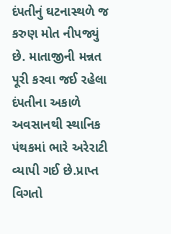દંપતીનું ઘટનાસ્થળે જ કરુણ મોત નીપજ્યું છે. માતાજીની મન્નત પૂરી કરવા જઈ રહેલા દંપતીના અકાળે અવસાનથી સ્થાનિક પંથકમાં ભારે અરેરાટી વ્યાપી ગઈ છે.પ્રાપ્ત વિગતો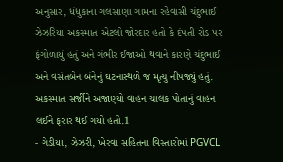અનુસાર, ધંધુકાના ગલસાણા ગામના રહેવાસી ચંદુભાઈ ઝેઝરિયા અકસ્માત એટલો જોરદાર હતો કે દંપતી રોડ પર ફંગોળાયું હતું અને ગંભીર ઈજાઓ થવાને કારણે ચંદુભાઈ અને વસંતબેન બંનેનું ઘટનાસ્થળે જ મૃત્યુ નીપજ્યું હતું. અકસ્માત સર્જીને અજાણ્યો વાહન ચાલક પોતાનું વાહન લઈને ફરાર થઈ ગયો હતો.1
- ગેડીયા, ઝેઝરી, ખેરવા સહિતના વિસ્તારોમાં PGVCL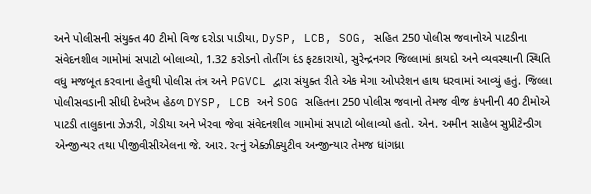અને પોલીસની સંયુક્ત 40 ટીમો વિજ દરોડા પાડીયા, DySP, LCB, SOG, સહિત 250 પોલીસ જવાનોએ પાટડીના સંવેદનશીલ ગામોમાં સપાટો બોલાવ્યો, 1.32 કરોડનો તોતીંગ દંડ ફટકારાયો, સુરેન્દ્રનગર જિલ્લામાં કાયદો અને વ્યવસ્થાની સ્થિતિ વધુ મજબૂત કરવાના હેતુથી પોલીસ તંત્ર અને PGVCL દ્વારા સંયુક્ત રીતે એક મેગા ઓપરેશન હાથ ધરવામાં આવ્યું હતું. જિલ્લા પોલીસવડાની સીધી દેખરેખ હેઠળ DYSP, LCB અને SOG સહિતના 250 પોલીસ જવાનો તેમજ વીજ કંપનીની 40 ટીમોએ પાટડી તાલુકાના ઝેઝરી, ગેડીયા અને ખેરવા જેવા સંવેદનશીલ ગામોમાં સપાટો બોલાવ્યો હતો. એન. અમીન સાહેબ સુપ્રીટેન્ડીગ એન્જીન્યર તથા પીજીવીસીએલના જે. આર. રત્નું એક્ઝીક્યુટીવ અન્જીન્યાર તેમજ ધાંગધ્રા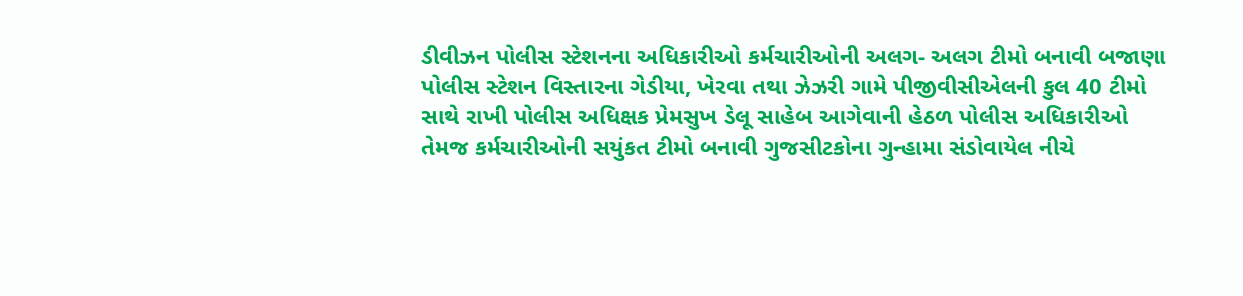ડીવીઝન પોલીસ સ્ટેશનના અધિકારીઓ કર્મચારીઓની અલગ- અલગ ટીમો બનાવી બજાણા પોલીસ સ્ટેશન વિસ્તારના ગેડીયા, ખેરવા તથા ઝેઝરી ગામે પીજીવીસીએલની કુલ 40 ટીમો સાથે રાખી પોલીસ અધિક્ષક પ્રેમસુખ ડેલૂ સાહેબ આગેવાની હેઠળ પોલીસ અધિકારીઓ તેમજ કર્મચારીઓની સયુંકત ટીમો બનાવી ગુજસીટકોના ગુન્હામા સંડોવાયેલ નીચે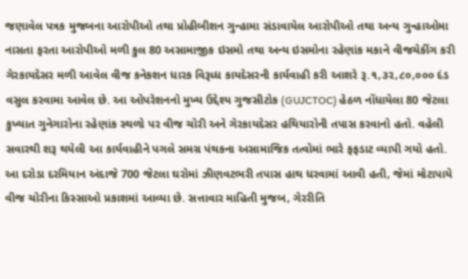જણાવેલ પત્રક મુજબના આરોપીઓ તથા પ્રોહીબીશન ગુન્હામા સંડાવાયેલ આરોપીઓ તથા અન્ય ગુન્હાઓમા નાસતા ફરતા આરોપીઓ મળી કુલ 80 અસામાજીક ઇસમો તથા અન્ય ઇસમોના રહેણાંક મકાને વીજચેકીંગ કરી ગેરકાયદેસર મળી આવેલ વીજ કનેકશન ધારક વિરૂધ્ધ કાયદેસરની કાર્યવાહી કરી આશરે રૂ.૧,૩૨,૮૦,૦૦૦ દંડ વસુલ કરવામા આવેલ છે. આ ઓપરેશનનો મુખ્ય ઉદ્દેશ્ય ગુજસીટોક (GUJCTOC) હેઠળ નોંધાયેલા 80 જેટલા કુખ્યાત ગુનેગારોના રહેણાંક સ્થળો પર વીજ ચોરી અને ગેરકાયદેસર હથિયારોની તપાસ કરવાનો હતો. વહેલી સવારથી શરૂ થયેલી આ કાર્યવાહીને પગલે સમગ્ર પંથકના અસામાજિક તત્વોમાં ભારે ફફડાટ વ્યાપી ગયો હતો. આ દરોડા દરમિયાન અંદાજે 700 જેટલા ઘરોમાં ઝીણવટભરી તપાસ હાથ ધરવામાં આવી હતી, જેમાં મોટાપાયે વીજ ચોરીના કિસ્સાઓ પ્રકાશમાં આવ્યા છે. સત્તાવાર માહિતી મુજબ, ગેરરીતિ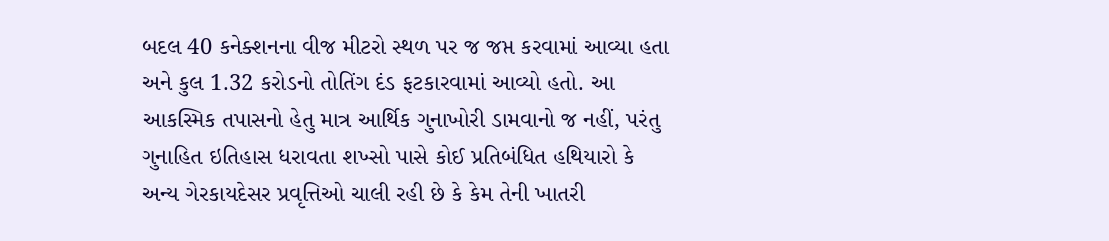બદલ 40 કનેક્શનના વીજ મીટરો સ્થળ પર જ જપ્ત કરવામાં આવ્યા હતા અને કુલ 1.32 કરોડનો તોતિંગ દંડ ફટકારવામાં આવ્યો હતો. આ આકસ્મિક તપાસનો હેતુ માત્ર આર્થિક ગુનાખોરી ડામવાનો જ નહીં, પરંતુ ગુનાહિત ઇતિહાસ ધરાવતા શખ્સો પાસે કોઈ પ્રતિબંધિત હથિયારો કે અન્ય ગેરકાયદેસર પ્રવૃત્તિઓ ચાલી રહી છે કે કેમ તેની ખાતરી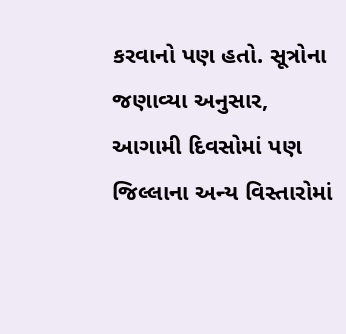કરવાનો પણ હતો. સૂત્રોના જણાવ્યા અનુસાર, આગામી દિવસોમાં પણ જિલ્લાના અન્ય વિસ્તારોમાં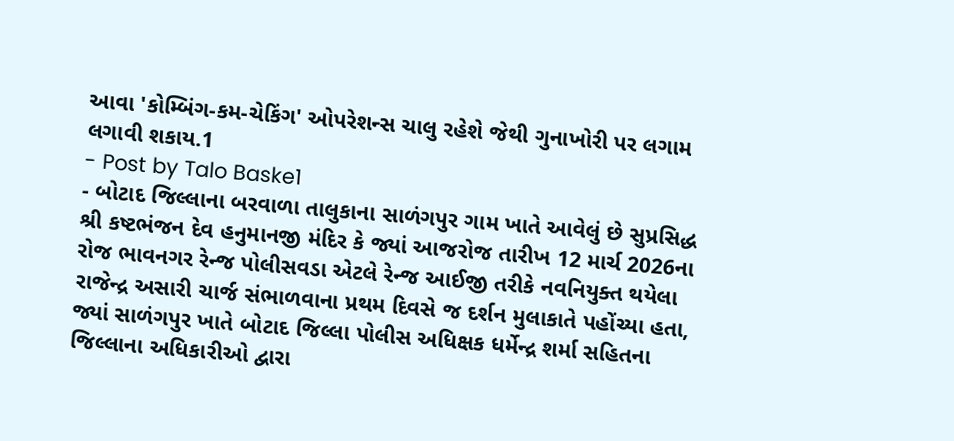આવા 'કોમ્બિંગ-કમ-ચેકિંગ' ઓપરેશન્સ ચાલુ રહેશે જેથી ગુનાખોરી પર લગામ લગાવી શકાય.1
- Post by Talo Baske1
- બોટાદ જિલ્લાના બરવાળા તાલુકાના સાળંગપુર ગામ ખાતે આવેલું છે સુપ્રસિદ્ધ શ્રી કષ્ટભંજન દેવ હનુમાનજી મંદિર કે જ્યાં આજરોજ તારીખ 12 માર્ચ 2026ના રોજ ભાવનગર રેન્જ પોલીસવડા એટલે રેન્જ આઈજી તરીકે નવનિયુક્ત થયેલા રાજેન્દ્ર અસારી ચાર્જ સંભાળવાના પ્રથમ દિવસે જ દર્શન મુલાકાતે પહોંચ્યા હતા, જ્યાં સાળંગપુર ખાતે બોટાદ જિલ્લા પોલીસ અધિક્ષક ધર્મેન્દ્ર શર્મા સહિતના જિલ્લાના અધિકારીઓ દ્વારા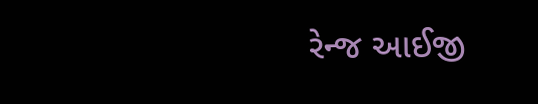રેન્જ આઈજી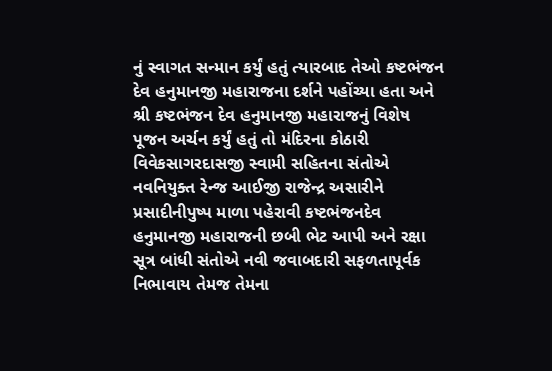નું સ્વાગત સન્માન કર્યું હતું ત્યારબાદ તેઓ કષ્ટભંજન દેવ હનુમાનજી મહારાજના દર્શને પહોંચ્યા હતા અને શ્રી કષ્ટભંજન દેવ હનુમાનજી મહારાજનું વિશેષ પૂજન અર્ચન કર્યું હતું તો મંદિરના કોઠારી વિવેકસાગરદાસજી સ્વામી સહિતના સંતોએ નવનિયુક્ત રેન્જ આઈજી રાજેન્દ્ર અસારીને પ્રસાદીનીપુષ્પ માળા પહેરાવી કષ્ટભંજનદેવ હનુમાનજી મહારાજની છબી ભેટ આપી અને રક્ષા સૂત્ર બાંધી સંતોએ નવી જવાબદારી સફળતાપૂર્વક નિભાવાય તેમજ તેમના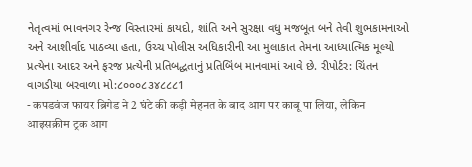નેતૃત્વમાં ભાવનગર રેન્જ વિસ્તારમાં કાયદો, શાંતિ અને સુરક્ષા વધુ મજબૂત બને તેવી શુભકામનાઓ અને આશીર્વાદ પાઠવ્યા હતા, ઉચ્ચ પોલીસ અધિકારીની આ મુલાકાત તેમના આધ્યાત્મિક મૂલ્યો પ્રત્યેના આદર અને ફરજ પ્રત્યેની પ્રતિબદ્ધતાનું પ્રતિબિંબ માનવામાં આવે છે. રીપોર્ટર: ચિંતન વાગડીયા બરવાળા મો:૮૦૦૦૮૩૪૮૮૮1
- कपडवंज फायर ब्रिगेड ने 2 घंटे की कड़ी मेहनत के बाद आग पर काबू पा लिया, लेकिन आइसक्रीम ट्रक आग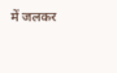में जलकर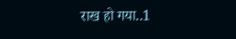राख हो गया..1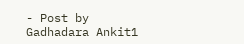- Post by Gadhadara Ankit1